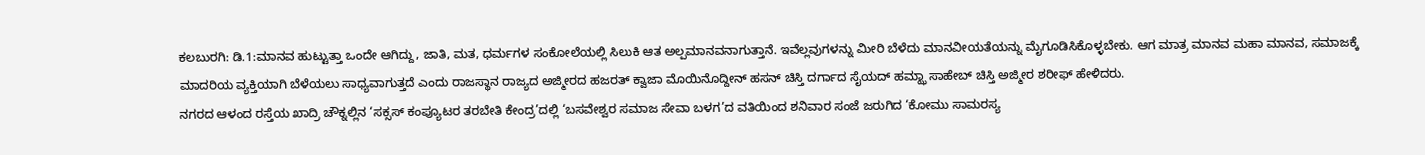ಕಲಬುರಗಿ: ಡಿ.1:ಮಾನವ ಹುಟ್ಟುತ್ತಾ ಒಂದೇ ಆಗಿದ್ದು, ಜಾತಿ, ಮತ, ಧರ್ಮಗಳ ಸಂಕೋಲೆಯಲ್ಲಿ ಸಿಲುಕಿ ಆತ ಅಲ್ಪಮಾನವನಾಗುತ್ತಾನೆ. ಇವೆಲ್ಲವುಗಳನ್ನು ಮೀರಿ ಬೆಳೆದು ಮಾನವೀಯತೆಯನ್ನು ಮೈಗೂಡಿಸಿಕೊಳ್ಳಬೇಕು. ಆಗ ಮಾತ್ರ ಮಾನವ ಮಹಾ ಮಾನವ, ಸಮಾಜಕ್ಕೆ ಮಾದರಿಯ ವ್ಯಕ್ತಿಯಾಗಿ ಬೆಳೆಯಲು ಸಾಧ್ಯವಾಗುತ್ತದೆ ಎಂದು ರಾಜಸ್ಥಾನ ರಾಜ್ಯದ ಅಜ್ಮೀರದ ಹಜರತ್ ಕ್ವಾಜಾ ಮೊಯಿನೊದ್ದೀನ್ ಹಸನ್ ಚಿಸ್ತಿ ದರ್ಗಾದ ಸೈಯದ್ ಹಮ್ಝಾ ಸಾಹೇಬ್ ಚಿಸ್ತಿ ಅಜ್ಮೀರ ಶರೀಫ್ ಹೇಳಿದರು.
ನಗರದ ಆಳಂದ ರಸ್ತೆಯ ಖಾದ್ರಿ ಚೌಕ್ನಲ್ಲಿನ ‘ಸಕ್ಸಸ್ ಕಂಪ್ಯೂಟರ ತರಬೇತಿ ಕೇಂದ್ರ’ದಲ್ಲಿ ‘ಬಸವೇಶ್ವರ ಸಮಾಜ ಸೇವಾ ಬಳಗ’ದ ವತಿಯಿಂದ ಶನಿವಾರ ಸಂಜೆ ಜರುಗಿದ ‘ಕೋಮು ಸಾಮರಸ್ಯ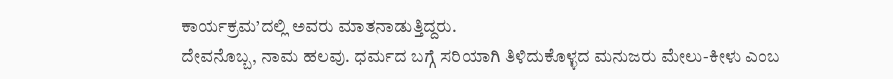ಕಾರ್ಯಕ್ರಮ’ದಲ್ಲಿ ಅವರು ಮಾತನಾಡುತ್ತಿದ್ದರು.
ದೇವನೊಬ್ಬ, ನಾಮ ಹಲವು. ಧರ್ಮದ ಬಗ್ಗೆ ಸರಿಯಾಗಿ ತಿಳಿದುಕೊಳ್ಳದ ಮನುಜರು ಮೇಲು-ಕೀಳು ಎಂಬ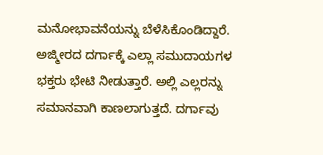ಮನೋಭಾವನೆಯನ್ನು ಬೆಳೆಸಿಕೊಂಡಿದ್ದಾರೆ. ಅಜ್ಮೀರದ ದರ್ಗಾಕ್ಕೆ ಎಲ್ಲಾ ಸಮುದಾಯಗಳ ಭಕ್ತರು ಭೇಟಿ ನೀಡುತ್ತಾರೆ. ಅಲ್ಲಿ ಎಲ್ಲರನ್ನು ಸಮಾನವಾಗಿ ಕಾಣಲಾಗುತ್ತದೆ. ದರ್ಗಾವು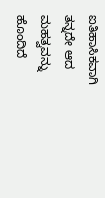ಐತಿಹಾಸಿಕವಾಗಿ ತನ್ನದೇ ಆದ ಮಹತ್ವವನ್ನು ಹೊಂದಿದೆ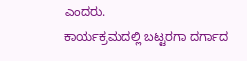ಎಂದರು.
ಕಾರ್ಯಕ್ರಮದಲ್ಲಿ ಬಟ್ಟರಗಾ ದರ್ಗಾದ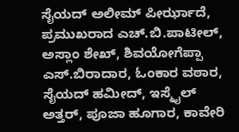ಸೈಯದ್ ಅಲೀಮ್ ಪೀರ್ಝಾದೆ, ಪ್ರಮುಖರಾದ ಎಚ್.ಬಿ.ಪಾಟೀಲ್, ಅಸ್ಲಾಂ ಶೇಖ್, ಶಿವಯೋಗೆಪ್ಪಾ ಎಸ್.ಬಿರಾದಾರ, ಓಂಕಾರ ವಠಾರ, ಸೈಯದ್ ಹಮೀದ್, ಇಸ್ಮೈಲ್ ಅತ್ತರ್, ಪೂಜಾ ಹೂಗಾರ, ಕಾವೇರಿ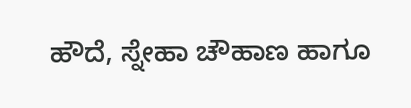ಹೌದೆ, ಸ್ನೇಹಾ ಚೌಹಾಣ ಹಾಗೂ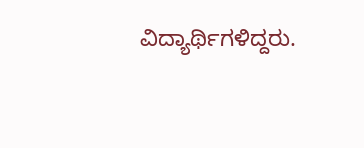ವಿದ್ಯಾರ್ಥಿಗಳಿದ್ದರು.